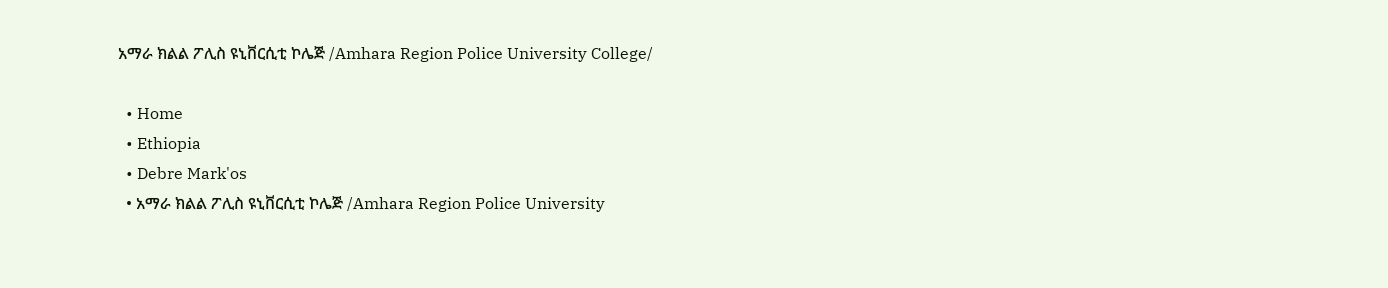አማራ ክልል ፖሊስ ዩኒቨርሲቲ ኮሌጅ /Amhara Region Police University College/

  • Home
  • Ethiopia
  • Debre Mark'os
  • አማራ ክልል ፖሊስ ዩኒቨርሲቲ ኮሌጅ /Amhara Region Police University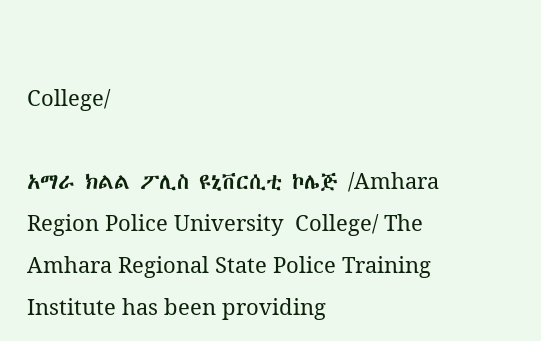College/

አማራ ክልል ፖሊስ ዩኒቨርሲቲ ኮሌጅ /Amhara Region Police University  College/ The Amhara Regional State Police Training Institute has been providing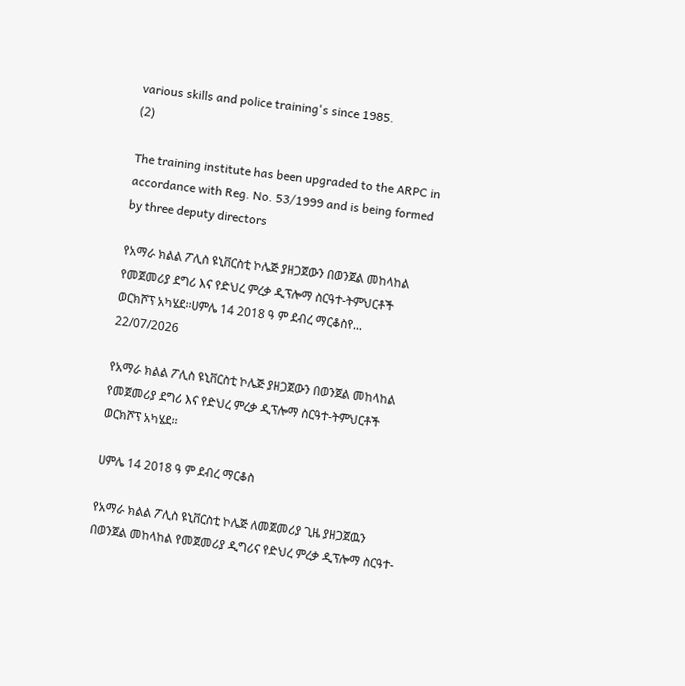various skills and police training's since 1985.
(2)

The training institute has been upgraded to the ARPC in accordance with Reg. No. 53/1999 and is being formed by three deputy directors

የአማራ ክልል ፖሊስ ዩኒቨርስቲ ኮሌጅ ያዘጋጀውን በወንጀል መከላከል የመጀመሪያ ደግሪ እና የድህረ ምረቃ ዲፕሎማ ስርዓተ-ትምህርቶች ወርክሾፕ አካሄደ፡፡ሀምሌ 14 2018 ዓ ም ደብረ ማርቆስየ...
22/07/2026

የአማራ ክልል ፖሊስ ዩኒቨርስቲ ኮሌጅ ያዘጋጀውን በወንጀል መከላከል የመጀመሪያ ደግሪ እና የድህረ ምረቃ ዲፕሎማ ስርዓተ-ትምህርቶች ወርክሾፕ አካሄደ፡፡

ሀምሌ 14 2018 ዓ ም ደብረ ማርቆስ

የአማራ ክልል ፖሊስ ዩኒቨርስቲ ኮሌጅ ለመጀመሪያ ጊዜ ያዘጋጀዉን በወንጀል መከላከል የመጀመሪያ ዲግሪና የድህረ ምረቃ ዲፕሎማ ስርዓተ-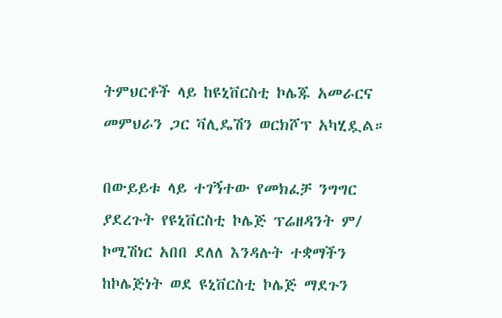ትምህርቶች ላይ ከዩኒቨርስቲ ኮሌጁ አመራርና መምህራን ጋር ቫሊዴሽን ወርክሾፕ አካሂዷል።

በውይይቱ ላይ ተገኝተው የመክፈቻ ንግግር ያደረጉት የዩኒቨርስቲ ኮሌጅ ፕሬዘዳንት ም/ ኮሚሽነር አበበ ደለለ እንዳሉት ተቋማችን ከኮሌጅነት ወደ ዩኒቨርስቲ ኮሌጅ ማደጉን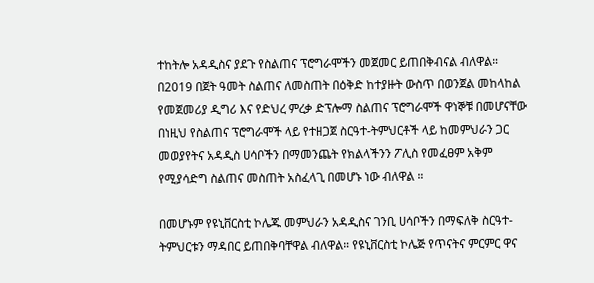ተከትሎ አዳዲስና ያደጉ የስልጠና ፕሮግራሞችን መጀመር ይጠበቅብናል ብለዋል። በ2019 በጀት ዓመት ስልጠና ለመስጠት በዕቅድ ከተያዙት ውስጥ በወንጀል መከላከል የመጀመሪያ ዲግሪ እና የድህረ ምረቃ ድፕሎማ ስልጠና ፕሮግራሞች ዋነኞቹ በመሆናቸው በነዚህ የስልጠና ፕሮግራሞች ላይ የተዘጋጀ ስርዓተ-ትምህርቶች ላይ ከመምህራን ጋር መወያየትና አዳዲስ ሀሳቦችን በማመንጨት የክልላችንን ፖሊስ የመፈፀም አቅም የሚያሳድግ ስልጠና መስጠት አስፈላጊ በመሆኑ ነው ብለዋል ።

በመሆኑም የዩኒቨርስቲ ኮሌጁ መምህራን አዳዲስና ገንቢ ሀሳቦችን በማፍለቅ ስርዓተ-ትምህርቱን ማዳበር ይጠበቅባቸዋል ብለዋል። የዩኒቨርስቲ ኮሌጅ የጥናትና ምርምር ዋና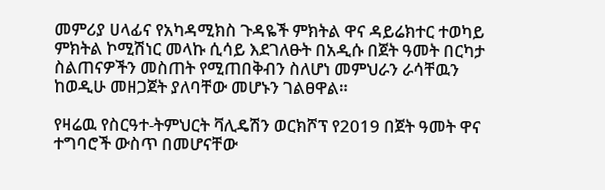መምሪያ ሀላፊና የአካዳሚክስ ጉዳዬች ምክትል ዋና ዳይሬክተር ተወካይ ምክትል ኮሚሽነር መላኩ ሲሳይ እደገለፁት በአዲሱ በጀት ዓመት በርካታ ስልጠናዎችን መስጠት የሚጠበቅብን ስለሆነ መምህራን ራሳቸዉን ከወዲሁ መዘጋጀት ያለባቸው መሆኑን ገልፀዋል።

የዛሬዉ የስርዓተ-ትምህርት ቫሊዴሽን ወርክሾፕ የ2019 በጀት ዓመት ዋና ተግባሮች ውስጥ በመሆናቸው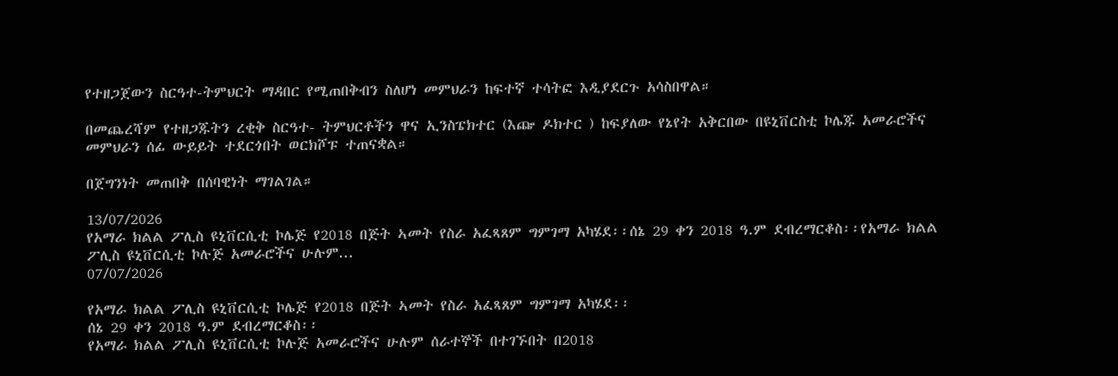የተዘጋጀውን ስርዓተ-ትምህርት ማዳበር የሚጠበቅብን ስለሆነ መምህራን ከፍተኛ ተሳትፎ እዲያደርጉ አሳስበዋል።

በመጨረሻም የተዘጋጁትን ረቂቅ ስርዓተ- ትምህርቶችን ዋና ኢንስፔክተር (እጬ ዶክተር ) ከፍያለው የኔየት አቅርበው በዩኒቨርስቲ ኮሌጁ አመራሮችና መምህራን ሰፊ ውይይት ተደርጎበት ወርክሾፑ ተጠናቋል።

በጀግንነት መጠበቅ በሰባዊነት ማገልገል።

13/07/2026
የአማራ ክልል ፖሊስ ዩኒቨርሲቲ ኮሌጅ የ2018 በጅት ኣመት የስራ አፈጻጸም ግምገማ አካሄደ፡፡ሰኔ 29 ቀን 2018 ዓ.ም ደብረማርቆስ፡፡የአማራ ክልል ፖሊስ ዩኒቨርሲቲ ኮሉጅ አመራሮችና ሁሉም...
07/07/2026

የአማራ ክልል ፖሊስ ዩኒቨርሲቲ ኮሌጅ የ2018 በጅት ኣመት የስራ አፈጻጸም ግምገማ አካሄደ፡፡
ሰኔ 29 ቀን 2018 ዓ.ም ደብረማርቆስ፡፡
የአማራ ክልል ፖሊስ ዩኒቨርሲቲ ኮሉጅ አመራሮችና ሁሉም ሰራተኞች በተገኙበት በ2018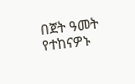በጀት ዓመት የተከናዎኑ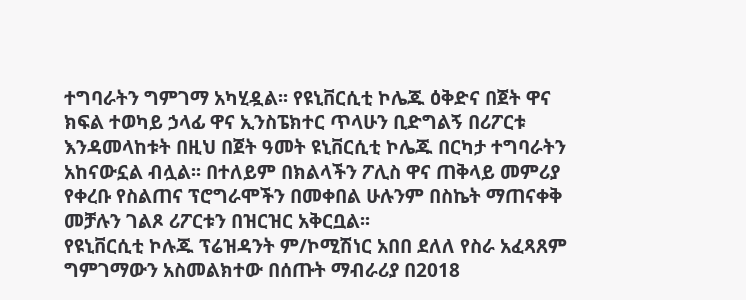ተግባራትን ግምገማ አካሂዷል፡፡ የዩኒቨርሲቲ ኮሌጁ ዕቅድና በጀት ዋና ክፍል ተወካይ ኃላፊ ዋና ኢንስፔክተር ጥላሁን ቢድግልኝ በሪፖርቱ እንዳመላከቱት በዚህ በጀት ዓመት ዩኒቨርሲቲ ኮሌጁ በርካታ ተግባራትን አከናውኗል ብሏል፡፡ በተለይም በክልላችን ፖሊስ ዋና ጠቅላይ መምሪያ የቀረቡ የስልጠና ፕሮግራሞችን በመቀበል ሁሉንም በስኬት ማጠናቀቅ መቻሉን ገልጾ ሪፖርቱን በዝርዝር አቅርቧል፡፡
የዩኒቨርሲቲ ኮሉጁ ፕሬዝዳንት ም/ኮሚሽነር አበበ ደለለ የስራ አፈጻጸም ግምገማውን አስመልክተው በሰጡት ማብራሪያ በ2018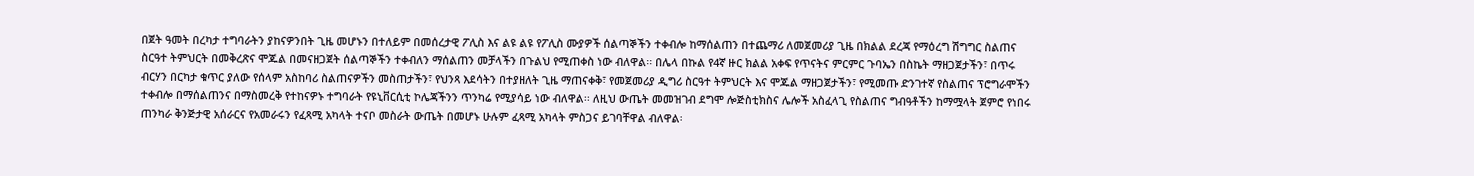በጀት ዓመት በረካታ ተግባራትን ያከናዎንበት ጊዜ መሆኑን በተለይም በመሰረታዊ ፖሊስ እና ልዩ ልዩ የፖሊስ ሙያዎች ሰልጣኞችን ተቀብሎ ከማሰልጠን በተጨማሪ ለመጀመሪያ ጊዜ በክልል ደረጃ የማዕረግ ሽግግር ስልጠና ስርዓተ ትምህርት በመቅረጽና ሞጁል በመናዘጋጀት ሰልጣኞችን ተቀብለን ማሰልጠን መቻላችን በጉልህ የሚጠቀስ ነው ብለዋል፡፡ በሌላ በኩል የ4ኛ ዙር ክልል አቀፍ የጥናትና ምርምር ጉባኤን በስኬት ማዘጋጀታችን፣ በጥሩ ብርሃን በርካታ ቁጥር ያለው የሰላም አስከባሪ ስልጠናዎችን መስጠታችን፣ የህንጻ እደሳትን በተያዘለት ጊዜ ማጠናቀቅ፣ የመጀመሪያ ዲግሪ ስርዓተ ትምህርት እና ሞጁል ማዘጋጀታችን፣ የሚመጡ ድንገተኛ የስልጠና ፕሮግራሞችን ተቀብሎ በማሰልጠንና በማስመረቅ የተከናዎኑ ተግባራት የዩኒቨርሲቲ ኮሌጃችንን ጥንካሬ የሚያሳይ ነው ብለዋል፡፡ ለዚህ ውጤት መመዝገብ ደግሞ ሎጅስቲክስና ሌሎች አስፈላጊ የስልጠና ግብዓቶችን ከማሟላት ጀምሮ የነበሩ ጠንካራ ቅንጅታዊ አሰራርና የአመራሩን የፈጻሚ አካላት ተናቦ መስራት ውጤት በመሆኑ ሁሉም ፈጻሚ አካላት ምስጋና ይገባቸዋል ብለዋል፡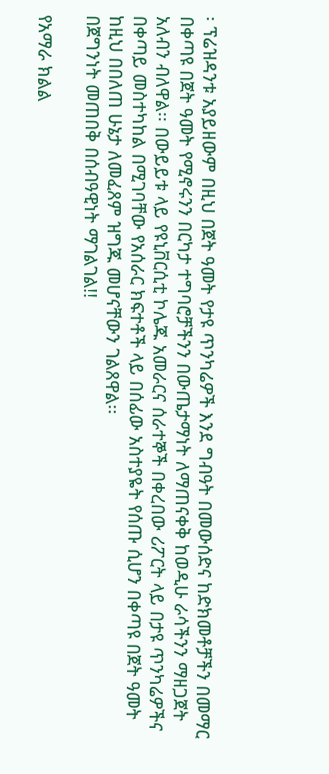፡ ፕሬዝዳንቱ አያይዘውም በዚህ በጀት ዓመት የታዩ ጥንካሬዎች እንደ ግብዓት በመውሰድና ከድክመቶቻችን በመማር በቀጣዩ በጀት ዓመት የሚኖሩንን በርካታ ተግባሮቻችንን በውጤታማነት ለማጠናቀቅ ከወዲሁ ራሳችንን ማዘጋጀት አለብን ብለዋል፡፡ በውይይቱ ላይ የዩኒቨርሲቲ ኮሌጁ አመራርና ሰራተኞች በቀረበው ሪፖርት ላይ በታዩ ጥንካሬዎችና በቀጣይ መስተካከል በሚገባቸው የአሰራር ክፍተቶች ላይ በሰፊው አስተያዬት የሰጡ ሲሆን በቀጣዩ በጀት ዓመት ከዚህ በበለጠ ሁኔታ ለመፈጸም ዝግጁ መሆናቸውን ገልጸዋል፡፡
በጀግንነት መጠበቅ በሰብዓዊነት ማገልገል!!

የአማራ ክልል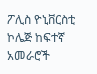ፖሊስ ዮኒቨርስቲ ኮሌጅ ከፍተኛ አመራሮች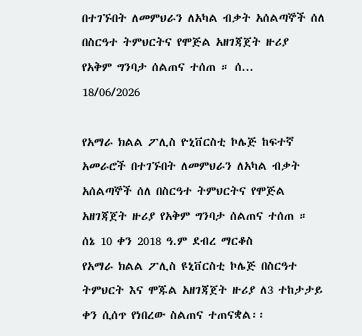በተገኙበት ለመምህራን ለአካል ብቃት አሰልጣኞች ሰለ በስርዓተ ትምህርትና የሞጅል አዘገጃጀት ዙሪያ  የአቅም ግንባታ ሰልጠና ተሰጠ ። ሰ...
18/06/2026

የአማራ ክልል ፖሊስ ዮኒቨርስቲ ኮሌጅ ከፍተኛ አመራሮች በተገኙበት ለመምህራን ለአካል ብቃት አሰልጣኞች ሰለ በስርዓተ ትምህርትና የሞጅል አዘገጃጀት ዙሪያ የአቅም ግንባታ ሰልጠና ተሰጠ ።
ሰኔ 10 ቀን 2018 ዓ.ም ደብረ ማርቆስ
የአማራ ክልል ፖሊስ ዩኒቨርስቲ ኮሌጅ በስርዓተ ትምህርት እና ሞጁል አዘገጃጀት ዙሪያ ለ3 ተከታታይ ቀን ሲሰጥ የነበረው ስልጠና ተጠናቋል፡፡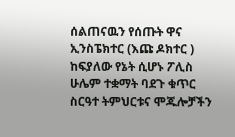ሰልጠናዉን የሰጡት ዋና ኢንስፔክተር (እጩ ዶክተር ) ከፍያለው የኔት ሲሆኑ ፖሊስ ሁሌም ተቋማት ባደጉ ቁጥር ስርዓተ ትምህርቱና ሞጁሎቻችን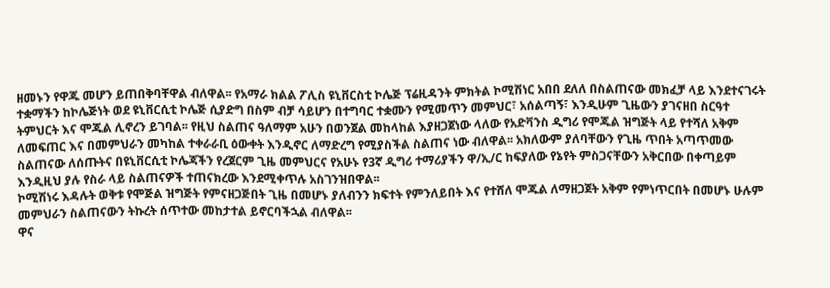ዘመኑን የዋጁ መሆን ይጠበቅባቸዋል ብለዋል፡፡ የአማራ ክልል ፖሊስ ዩኒቨርስቲ ኮሌጅ ፕሬዚዳንት ምክትል ኮሚሽነር አበበ ደለለ በስልጠናው መክፈቻ ላይ እንደተናገሩት ተቋማችን ከኮሌጅነት ወደ ዩኒቨርሲቲ ኮሌጅ ሲያድግ በስም ብቻ ሳይሆን በተግባር ተቋሙን የሚመጥን መምህር፣ አሰልጣኝ፣ እንዲሁም ጊዜውን ያገናዘበ ስርዓተ ትምህርት እና ሞጁል ሊኖረን ይገባል፡፡ የዚህ ስልጠና ዓለማም አሁን በወንጀል መከላከል እያዘጋጀነው ላለው የአድቫንስ ዲግሪ የሞጁል ዝግጅት ላይ የተሻለ አቅም ለመፍጠር እና በመምህራን መካከል ተቀራራቢ ዕውቀት እንዲኖር ለማድረግ የሚያስችል ስልጠና ነው ብለዋል፡፡ አክለውም ያለባቸውን የጊዜ ጥበት አጣጥመው ስልጠናው ለሰጡትና በዩኒቨርሲቲ ኮሌጃችን የረጀርም ጊዜ መምህርና የአሁኑ የ3ኛ ዲግሪ ተማሪያችን ዋ/ኢ/ር ከፍያለው የኔየት ምስጋናቸውን አቅርበው በቀጣይም እንዲዚህ ያሉ የስራ ላይ ስልጠናዎች ተጠናክረው እንደሚቀጥሉ አስገንዝበዋል፡፡
ኮሚሽነሩ እዳሉት ወቅቱ የሞጅል ዝግጅት የምናዘጋጅበት ጊዜ በመሆኑ ያለብንን ክፍተት የምንለይበት እና የተሸለ ሞጁል ለማዘጋጀት አቅም የምነጥርበት በመሆኑ ሁሉም መምህራን ስልጠናውን ትኩረት ሰጥተው መከታተል ይኖርባችኋል ብለዋል፡፡
ዋና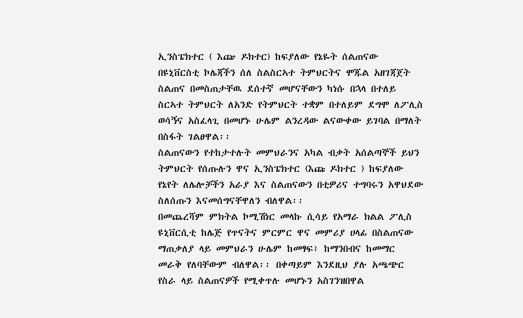ኢንስፔክተር ( እጬ ዶክተር) ከፍያለው የኔዬት ሰልጠናው በዩኒቨርስቲ ኮሌጃችን ሰለ ስልስርኣተ ትምህርትና ሞጁል አዘገጃጀት ስልጠና በመስጠታቸዉ ደሰተኛ መሆናቸውን ካነሱ በኋላ በተለይ ስርኣተ ትምህርት ለአንድ የትምህርት ተቋም በተለይም ደግሞ ለፖሊስ ወሳኝና አስፈላጊ በመሆኑ ሁሌም ልንረዳው ልናውቀው ይገባል በማለት በስፋት ገልፀዋል፡፡
ስልጠናውን የተከታተሉት መምህራንና አካል ብቃት አሰልጣኞች ይህን ትምህርት የሰጡሉን ዋና ኢንስፔክተር (እጩ ዶክተር ) ከፍያለው የኔየት ለሌሎቻችን አራያ እና ስልጠናውን በቲዎሪና ተግባሩን አዋህደው ስለሰጡን እናመሰግናቸዋለን ብለዋል፡፡
በመጨረሻም ምክትል ኮሚሽነር መላኩ ሲሳይ የአማራ ክልል ፖሊስ ዩኒቨርሲቲ ከሌጅ የጥናትና ምርምር ዋና መምሪያ ሀላፊ በስልጠናው ማጠቃለያ ላይ መምህራን ሁሌም ከመፃፍ፣ ከማንበብና ከመማር መራቅ የለባቸውም ብለዋል፡፡ በቀጣይም እንደዚህ ያሉ አጫጭር የስራ ላይ ስልጠናዎች የሚቀጥሉ መሆኑን አስገንዝበዋል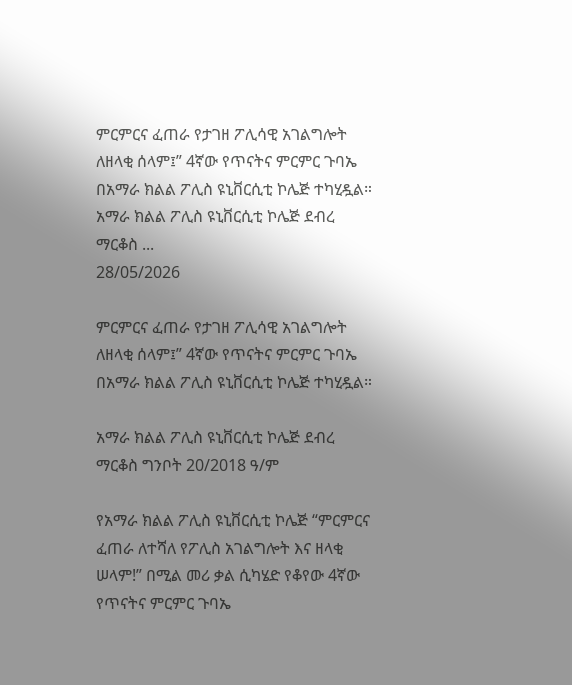ምርምርና ፈጠራ የታገዘ ፖሊሳዊ አገልግሎት ለዘላቂ ሰላም፤” 4ኛው የጥናትና ምርምር ጉባኤ በአማራ ክልል ፖሊስ ዩኒቨርሲቲ ኮሌጅ ተካሂዷል። አማራ ክልል ፖሊስ ዩኒቨርሲቲ ኮሌጅ ደብረ ማርቆስ ...
28/05/2026

ምርምርና ፈጠራ የታገዘ ፖሊሳዊ አገልግሎት ለዘላቂ ሰላም፤” 4ኛው የጥናትና ምርምር ጉባኤ በአማራ ክልል ፖሊስ ዩኒቨርሲቲ ኮሌጅ ተካሂዷል።

አማራ ክልል ፖሊስ ዩኒቨርሲቲ ኮሌጅ ደብረ ማርቆስ ግንቦት 20/2018 ዓ/ም

የአማራ ክልል ፖሊስ ዩኒቨርሲቲ ኮሌጅ “ምርምርና ፈጠራ ለተሻለ የፖሊስ አገልግሎት እና ዘላቂ ሠላም!” በሚል መሪ ቃል ሲካሄድ የቆየው 4ኛው የጥናትና ምርምር ጉባኤ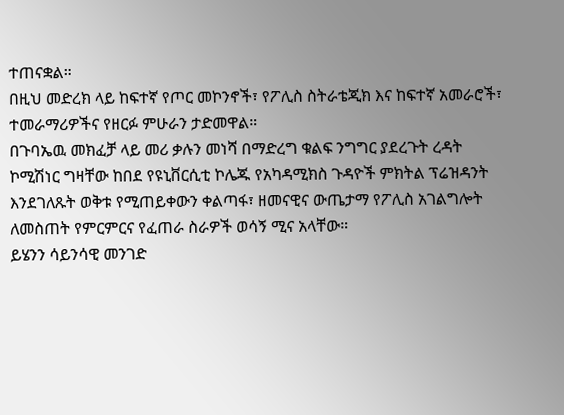ተጠናቋል።
በዚህ መድረክ ላይ ከፍተኛ የጦር መኮንኖች፣ የፖሊስ ስትራቴጂክ እና ከፍተኛ አመራሮች፣ ተመራማሪዎችና የዘርፉ ምሁራን ታድመዋል።
በጉባኤዉ መክፈቻ ላይ መሪ ቃሉን መነሻ በማድረግ ቁልፍ ንግግር ያደረጉት ረዳት ኮሚሽነር ግዛቸው ከበደ የዩኒቨርሲቲ ኮሌጁ የአካዳሚክስ ጉዳዮች ምክትል ፕሬዝዳንት እንደገለጹት ወቅቱ የሚጠይቀውን ቀልጣፋ፣ ዘመናዊና ውጤታማ የፖሊስ አገልግሎት ለመስጠት የምርምርና የፈጠራ ስራዎች ወሳኝ ሚና አላቸው።
ይሄንን ሳይንሳዊ መንገድ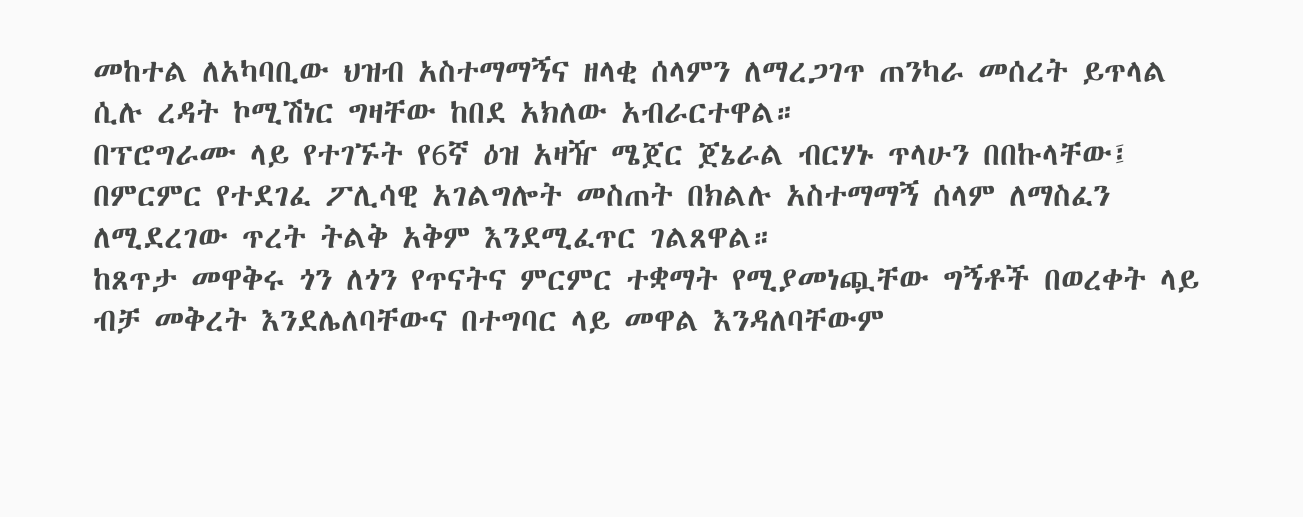መከተል ለአካባቢው ህዝብ አስተማማኝና ዘላቂ ሰላምን ለማረጋገጥ ጠንካራ መሰረት ይጥላል ሲሉ ረዳት ኮሚሽነር ግዛቸው ከበደ አክለው አብራርተዋል።
በፕሮግራሙ ላይ የተገኙት የ6ኛ ዕዝ አዛዥ ሜጀር ጀኔራል ብርሃኑ ጥላሁን በበኩላቸው፤ በምርምር የተደገፈ ፖሊሳዊ አገልግሎት መስጠት በክልሉ አስተማማኝ ሰላም ለማስፈን ለሚደረገው ጥረት ትልቅ አቅም እንደሚፈጥር ገልጸዋል።
ከጸጥታ መዋቅሩ ጎን ለጎን የጥናትና ምርምር ተቋማት የሚያመነጯቸው ግኝቶች በወረቀት ላይ ብቻ መቅረት እንደሌለባቸውና በተግባር ላይ መዋል እንዳለባቸውም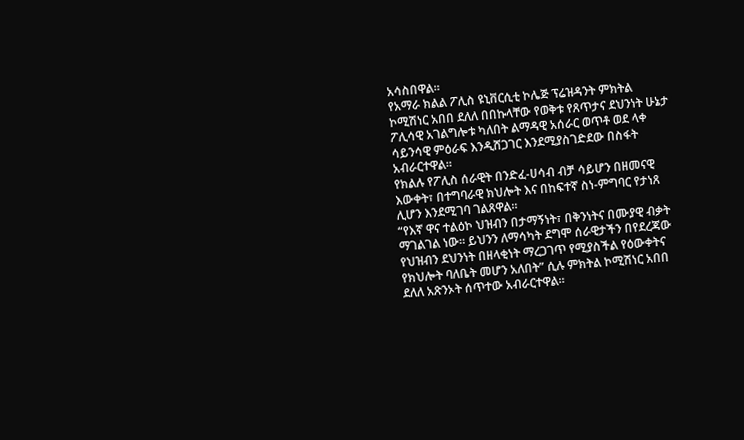አሳስበዋል።
የአማራ ክልል ፖሊስ ዩኒቨርሲቲ ኮሌጅ ፕሬዝዳንት ምክትል ኮሚሽነር አበበ ደለለ በበኩላቸው የወቅቱ የጸጥታና ደህንነት ሁኔታ ፖሊሳዊ አገልግሎቱ ካለበት ልማዳዊ አሰራር ወጥቶ ወደ ላቀ ሳይንሳዊ ምዕራፍ እንዲሸጋገር እንደሚያስገድደው በስፋት አብራርተዋል።
የክልሉ የፖሊስ ሰራዊት በንድፈ-ሀሳብ ብቻ ሳይሆን በዘመናዊ እውቀት፣ በተግባራዊ ክህሎት እና በከፍተኛ ስነ-ምግባር የታነጸ ሊሆን እንደሚገባ ገልጸዋል።
“የእኛ ዋና ተልዕኮ ህዝብን በታማኝነት፣ በቅንነትና በሙያዊ ብቃት ማገልገል ነው። ይህንን ለማሳካት ደግሞ ሰራዊታችን በየደረጃው የህዝብን ደህንነት በዘላቂነት ማረጋገጥ የሚያስችል የዕውቀትና የክህሎት ባለቤት መሆን አለበት” ሲሉ ምክትል ኮሚሽነር አበበ ደለለ አጽንኦት ሰጥተው አብራርተዋል።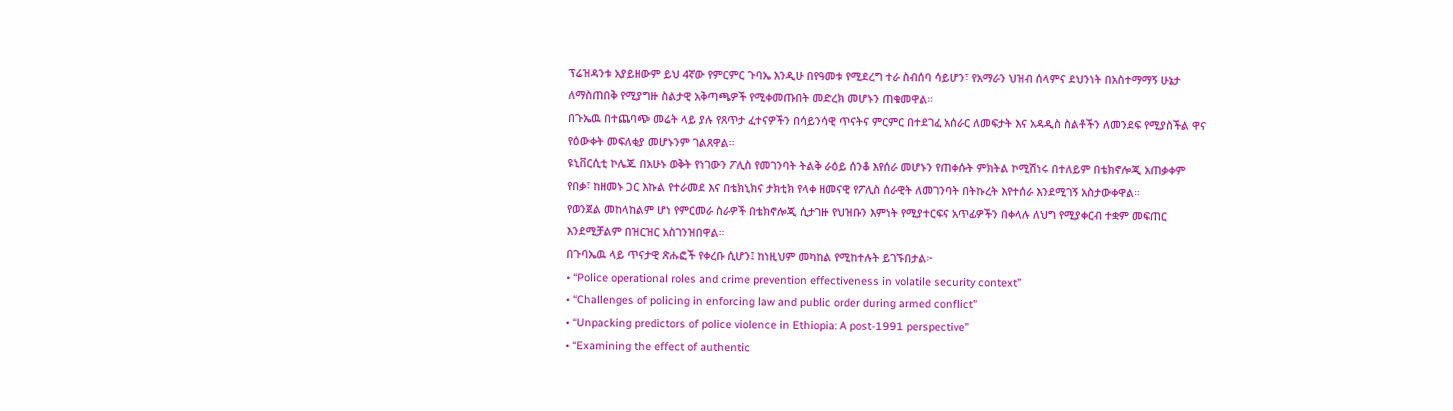ፕሬዝዳንቱ አያይዘውም ይህ 4ኛው የምርምር ጉባኤ እንዲሁ በየዓመቱ የሚደረግ ተራ ስብሰባ ሳይሆን፣ የአማራን ህዝብ ሰላምና ደህንነት በአስተማማኝ ሁኔታ ለማስጠበቅ የሚያግዙ ስልታዊ አቅጣጫዎች የሚቀመጡበት መድረክ መሆኑን ጠቁመዋል።
በጉኤዉ በተጨባጭ መሬት ላይ ያሉ የጸጥታ ፈተናዎችን በሳይንሳዊ ጥናትና ምርምር በተደገፈ አሰራር ለመፍታት እና አዳዲስ ስልቶችን ለመንደፍ የሚያስችል ዋና የዕውቀት መፍለቂያ መሆኑንም ገልጸዋል።
ዩኒቨርሲቲ ኮሌጁ በአሁኑ ወቅት የነገውን ፖሊስ የመገንባት ትልቅ ራዕይ ሰንቆ እየሰራ መሆኑን የጠቀሱት ምክትል ኮሚሽነሩ በተለይም በቴክኖሎጂ አጠቃቀም የበቃ፣ ከዘመኑ ጋር እኩል የተራመደ እና በቴክኒክና ታክቲክ የላቀ ዘመናዊ የፖሊስ ሰራዊት ለመገንባት በትኩረት እየተሰራ እንደሚገኝ አስታውቀዋል።
የወንጀል መከላከልም ሆነ የምርመራ ስራዎች በቴክኖሎጂ ሲታገዙ የህዝቡን እምነት የሚያተርፍና አጥፊዎችን በቀላሉ ለህግ የሚያቀርብ ተቋም መፍጠር እንደሚቻልም በዝርዝር አስገንዝበዋል።
በጉባኤዉ ላይ ጥናታዊ ጽሑፎች የቀረቡ ሲሆን፤ ከነዚህም መካከል የሚከተሉት ይገኙበታል፦
• “Police operational roles and crime prevention effectiveness in volatile security context”
• “Challenges of policing in enforcing law and public order during armed conflict”
• “Unpacking predictors of police violence in Ethiopia: A post-1991 perspective”
• “Examining the effect of authentic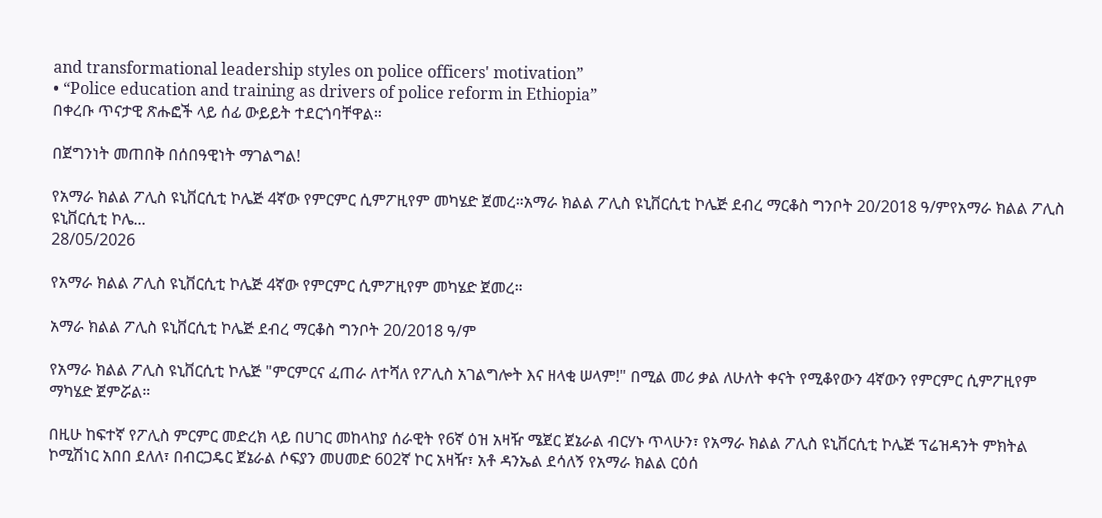and transformational leadership styles on police officers' motivation”
• “Police education and training as drivers of police reform in Ethiopia”
በቀረቡ ጥናታዊ ጽሑፎች ላይ ሰፊ ውይይት ተደርጎባቸዋል።

በጀግንነት መጠበቅ በሰበዓዊነት ማገልግል!

የአማራ ክልል ፖሊስ ዩኒቨርሲቲ ኮሌጅ 4ኛው የምርምር ሲምፖዚየም መካሄድ ጀመረ።አማራ ክልል ፖሊስ ዩኒቨርሲቲ ኮሌጅ ደብረ ማርቆስ ግንቦት 20/2018 ዓ/ምየአማራ ክልል ፖሊስ ዩኒቨርሲቲ ኮሌ...
28/05/2026

የአማራ ክልል ፖሊስ ዩኒቨርሲቲ ኮሌጅ 4ኛው የምርምር ሲምፖዚየም መካሄድ ጀመረ።

አማራ ክልል ፖሊስ ዩኒቨርሲቲ ኮሌጅ ደብረ ማርቆስ ግንቦት 20/2018 ዓ/ም

የአማራ ክልል ፖሊስ ዩኒቨርሲቲ ኮሌጅ "ምርምርና ፈጠራ ለተሻለ የፖሊስ አገልግሎት እና ዘላቂ ሠላም!" በሚል መሪ ቃል ለሁለት ቀናት የሚቆየውን 4ኛውን የምርምር ሲምፖዚየም ማካሄድ ጀምሯል።

በዚሁ ከፍተኛ የፖሊስ ምርምር መድረክ ላይ በሀገር መከላከያ ሰራዊት የ6ኛ ዕዝ አዛዥ ሜጀር ጀኔራል ብርሃኑ ጥላሁን፣ የአማራ ክልል ፖሊስ ዩኒቨርሲቲ ኮሌጅ ፕሬዝዳንት ምክትል ኮሚሽነር አበበ ደለለ፣ በብርጋዴር ጀኔራል ሶፍያን መሀመድ 602ኛ ኮር አዛዥ፣ አቶ ዳንኤል ደሳለኝ የአማራ ክልል ርዕሰ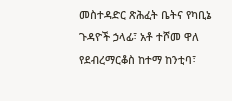መስተዳድር ጽሕፈት ቤትና የካቢኔ ጉዳዮች ኃላፊ፣ አቶ ተሾመ ዋለ የደብረማርቆስ ከተማ ከንቲባ፣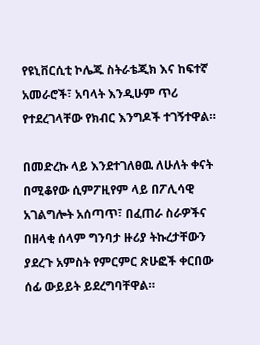የዩኒቨርሲቲ ኮሌጁ ስትራቴጂክ እና ከፍተኛ አመራሮች፣ አባላት እንዲሁም ጥሪ የተደረገላቸው የክብር እንግዶች ተገኝተዋል።

በመድረኩ ላይ እንደተገለፀዉ ለሁለት ቀናት በሚቆየው ሲምፖዚየም ላይ በፖሊሳዊ አገልግሎት አሰጣጥ፣ በፈጠራ ስራዎችና በዘላቂ ሰላም ግንባታ ዙሪያ ትኩረታቸውን ያደረጉ አምስት የምርምር ጽሁፎች ቀርበው ሰፊ ውይይት ይደረግባቸዋል።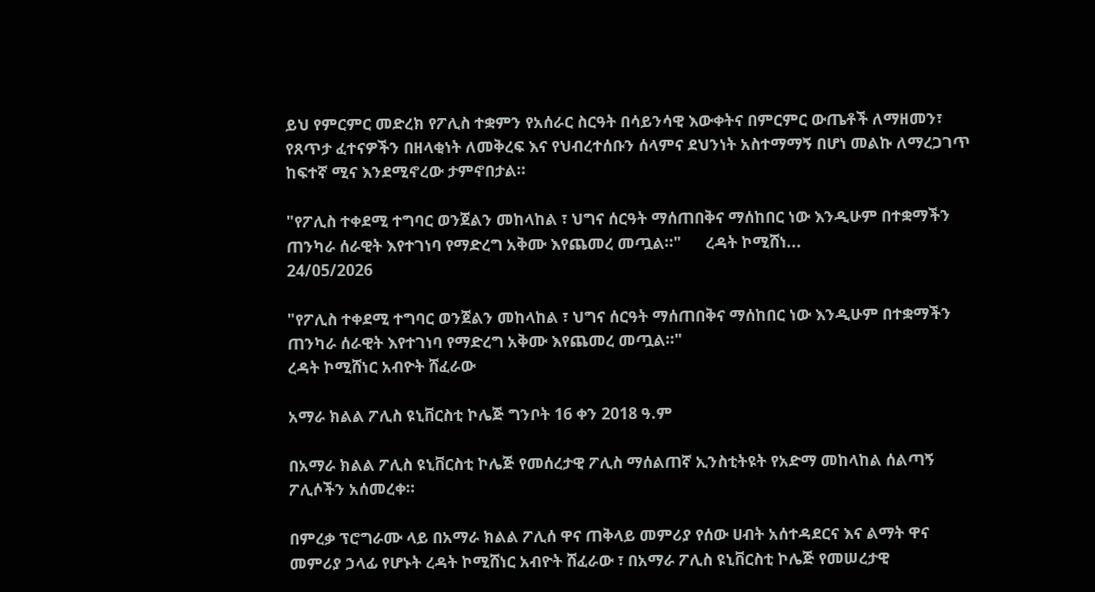ይህ የምርምር መድረክ የፖሊስ ተቋምን የአሰራር ስርዓት በሳይንሳዊ እውቀትና በምርምር ውጤቶች ለማዘመን፣ የጸጥታ ፈተናዎችን በዘላቂነት ለመቅረፍ እና የህብረተሰቡን ሰላምና ደህንነት አስተማማኝ በሆነ መልኩ ለማረጋገጥ ከፍተኛ ሚና እንደሚኖረው ታምኖበታል።

"የፖሊስ ተቀደሚ ተግባር ወንጀልን መከላከል ፣ ህግና ሰርዓት ማሰጠበቅና ማሰከበር ነው እንዲሁም በተቋማችን ጠንካራ ሰራዊት እየተገነባ የማድረግ አቅሙ እየጨመረ መጧል።"      ረዳት ኮሚሸነ...
24/05/2026

"የፖሊስ ተቀደሚ ተግባር ወንጀልን መከላከል ፣ ህግና ሰርዓት ማሰጠበቅና ማሰከበር ነው እንዲሁም በተቋማችን ጠንካራ ሰራዊት እየተገነባ የማድረግ አቅሙ እየጨመረ መጧል።"
ረዳት ኮሚሸነር አብዮት ሸፈራው

አማራ ክልል ፖሊስ ዩኒቨርስቲ ኮሌጅ ግንቦት 16 ቀን 2018 ዓ.ም

በአማራ ክልል ፖሊስ ዩኒቨርስቲ ኮሌጅ የመሰረታዊ ፖሊስ ማሰልጠኛ ኢንስቲትዩት የአድማ መከላከል ሰልጣኝ ፖሊሶችን አሰመረቀ።

በምረቃ ፕሮግራሙ ላይ በአማራ ክልል ፖሊሰ ዋና ጠቅላይ መምሪያ የሰው ሀብት አሰተዳደርና እና ልማት ዋና መምሪያ ኃላፊ የሆኑት ረዳት ኮሚሸነር አብዮት ሸፈራው ፣ በአማራ ፖሊስ ዩኒቨርስቲ ኮሌጅ የመሠረታዊ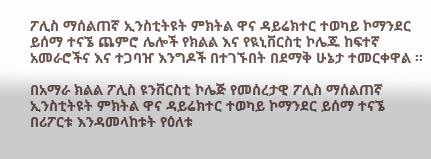ፖሊስ ማሰልጠኛ ኢንስቲትዩት ምክትል ዋና ዳይሬክተር ተወካይ ኮማንደር ይሰማ ተናኜ ጨምሮ ሌሎች የክልል እና የዪኒቨርስቲ ኮሌጁ ከፍተኛ አመራሮችና እና ተጋባዠ እንግዶች በተገኙበት በደማቅ ሁኔታ ተመርቀዋል ።

በአማራ ክልል ፖሊስ ዩንቨርስቲ ኮሌጅ የመሰረታዊ ፖሊስ ማሰልጠኛ ኢንስቲትዩት ምክትል ዋና ዳይሬክተር ተወካይ ኮማንደር ይሰማ ተናኜ በሪፖርቱ እንዳመላከቱት የዕለቱ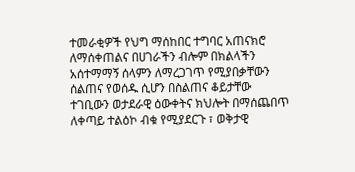ተመራቂዎች የህግ ማሰከበር ተግባር አጠናክሮ ለማሰቀጠልና በሀገራችን ብሎም በክልላችን አሰተማማኝ ሰላምን ለማረጋገጥ የሚያበቃቸውን ሰልጠና የወሰዱ ሲሆን በስልጠና ቆይታቸው ተገቢውን ወታደራዊ ዕውቀትና ክህሎት በማሰጨበጥ ለቀጣይ ተልዕኮ ብቁ የሚያደርጉ ፣ ወቅታዊ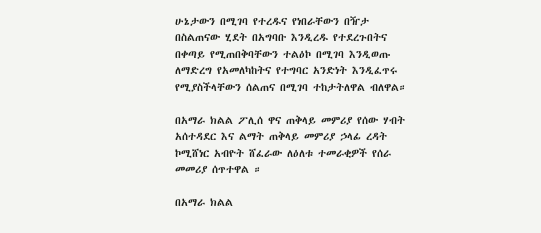ሁኔታውን በሚገባ የተረዱና የነበራቸውን በዥታ በስልጠናው ሂደት በአግባቡ እንዲረዱ የተደረጉበትና በቀጣይ የሚጠበቅባቸውን ተልዕኮ በሚገባ እንዲወጡ ለማድረግ የአመለካከትና የተግባር አንድነት እንዲፈጥሩ የሚያስችላቸውን ሰልጠና በሚገባ ተከታትለዋል ብለዋል።

በአማራ ክልል ፖሊሰ ዋና ጠቅላይ መምሪያ የሰው ሃብት አሰተዳደር እና ልማት ጠቅላይ መምሪያ ኃላፊ ረዳት ኮሚሸነር አብዮት ሸፈራው ለዕለቱ ተመራቂዎች የሰራ መመሪያ ሰጥተዋል ።

በአማራ ክልል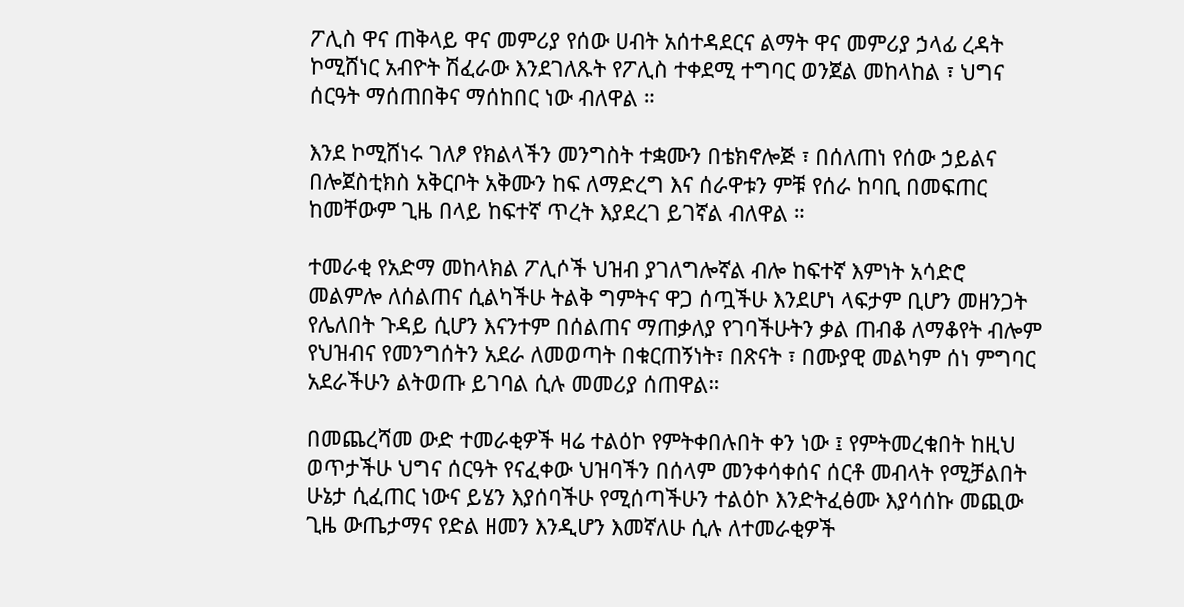ፖሊስ ዋና ጠቅላይ ዋና መምሪያ የሰው ሀብት አሰተዳደርና ልማት ዋና መምሪያ ኃላፊ ረዳት ኮሚሸነር አብዮት ሽፈራው እንደገለጹት የፖሊስ ተቀደሚ ተግባር ወንጀል መከላከል ፣ ህግና ሰርዓት ማሰጠበቅና ማሰከበር ነው ብለዋል ።

እንደ ኮሚሸነሩ ገለፆ የክልላችን መንግስት ተቋሙን በቴክኖሎጅ ፣ በሰለጠነ የሰው ኃይልና በሎጀስቲክስ አቅርቦት አቅሙን ከፍ ለማድረግ እና ሰራዋቱን ምቹ የሰራ ከባቢ በመፍጠር ከመቸውም ጊዜ በላይ ከፍተኛ ጥረት እያደረገ ይገኛል ብለዋል ።

ተመራቂ የአድማ መከላክል ፖሊሶች ህዝብ ያገለግሎኛል ብሎ ከፍተኛ እምነት አሳድሮ መልምሎ ለሰልጠና ሲልካችሁ ትልቅ ግምትና ዋጋ ሰጧችሁ እንደሆነ ላፍታም ቢሆን መዘንጋት የሌለበት ጉዳይ ሲሆን እናንተም በሰልጠና ማጠቃለያ የገባችሁትን ቃል ጠብቆ ለማቆየት ብሎም የህዝብና የመንግሰትን አደራ ለመወጣት በቁርጠኝነት፣ በጽናት ፣ በሙያዊ መልካም ሰነ ምግባር አደራችሁን ልትወጡ ይገባል ሲሉ መመሪያ ሰጠዋል።

በመጨረሻመ ውድ ተመራቂዎች ዛሬ ተልዕኮ የምትቀበሉበት ቀን ነው ፤ የምትመረቁበት ከዚህ ወጥታችሁ ህግና ሰርዓት የናፈቀው ህዝባችን በሰላም መንቀሳቀሰና ሰርቶ መብላት የሚቻልበት ሁኔታ ሲፈጠር ነውና ይሄን እያሰባችሁ የሚሰጣችሁን ተልዕኮ እንድትፈፅሙ እያሳሰኩ መጪው ጊዜ ውጤታማና የድል ዘመን እንዲሆን እመኛለሁ ሲሉ ለተመራቂዎች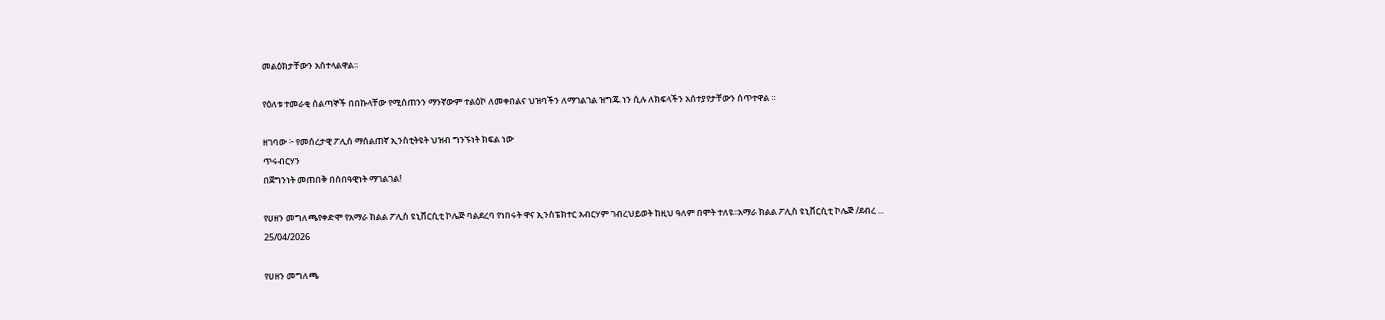መልዕክታቸውን አሰተላልዋል።

የዕለቱ ተመራቂ ሰልጣኞች በበኩላቸው የሚሰጠንን ማንኛውም ተልዕኮ ለመቀበልና ህዝባችን ለማገልገል ዝግጁ ነን ሲሉ ለክፍላችን አሰተያየታቸውን ሰጥተዋል ።

ዘገባው ፦ የመሰረታዊ ፖሊሰ ማሰልጠኛ ኢንስቲትዩት ህዝብ ግንኙነት ክፍል ነው
ጥሩብርሃን
በጀግንነት መጠበቅ በሰበዓዊነት ማገልገል!

የሀዘን መግለጫየቀድሞ የአማራ ክልል ፖሊስ ዩኒቨርሲቲ ኮሌጅ ባልደረባ የነበሩት ዋና ኢንስፔክተር አብርሃም ገብረህይወት ከዚህ ዓለም በሞት ተለዩ፡፡አማራ ክልል ፖሊስ ዩኒቨርሲቲ ኮሌጅ /ደብረ ...
25/04/2026

የሀዘን መግለጫ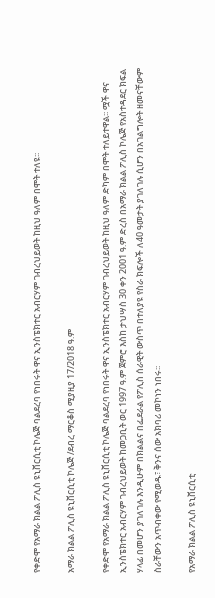የቀድሞ የአማራ ክልል ፖሊስ ዩኒቨርሲቲ ኮሌጅ ባልደረባ የነበሩት ዋና ኢንስፔክተር አብርሃም ገብረህይወት ከዚህ ዓለም በሞት ተለዩ፡፡

አማራ ክልል ፖሊስ ዩኒቨርሲቲ ኮሌጅ /ደብረ ማርቆስ ሚያዚያ 17/2018 ዓ.ም

የቀድሞ የአማራ ክልል ፖሊስ ዩኒቨርሲቲ ኮሌጅ ባልደረባ የነበሩት ዋና ኢንስፔክተር አብርሃም ገብረህይወት ከዚህ ዓለም ድካም በሞት ተለይተዋል፡፡ ሟች ዋና ኢንስፔክተር አብርሃም ገብረህይወት ከመጋቢት ወር 1997 ዓ.ም ጀምሮ እስከ ታህሣስ 30 ቀን 2001 ዓ.ም ድረስ በአማራ ክልል ፖሊስ ኮሌጅ የአስተዳደር ክፍል ሃላፊ በመሆን ያገለገሉ እንዲሁም በክልልና በፌደራል የፖሊስ ሰራዊት ውስጥ በተለያዩ የስራ ክፍሎች ለ40 ዓመታት ያገለገሉ ሲሆን በአገልግሎት ዘመናቸውም ስራቸውን አጥብቀው የሚወዱ፣ ቅንና ሰው አክባሪ መኮነን ነበሩ፡፡

የአማራ ክልል ፖሊስ ዩኒቨርሲቲ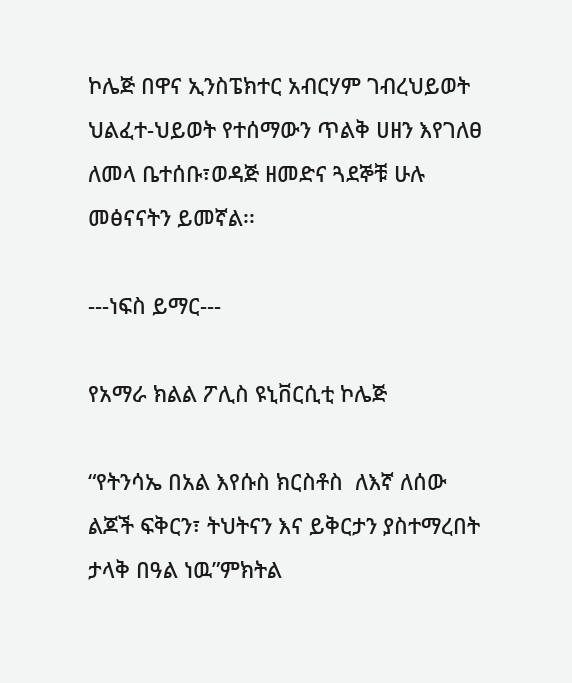ኮሌጅ በዋና ኢንስፔክተር አብርሃም ገብረህይወት ህልፈተ-ህይወት የተሰማውን ጥልቅ ሀዘን እየገለፀ ለመላ ቤተሰቡ፣ወዳጅ ዘመድና ጓደኞቹ ሁሉ መፅናናትን ይመኛል፡፡

---ነፍስ ይማር---

የአማራ ክልል ፖሊስ ዩኒቨርሲቲ ኮሌጅ

“የትንሳኤ በአል እየሱስ ክርስቶስ  ለእኛ ለሰው ልጆች ፍቅርን፣ ትህትናን እና ይቅርታን ያስተማረበት ታላቅ በዓል ነዉ”ምክትል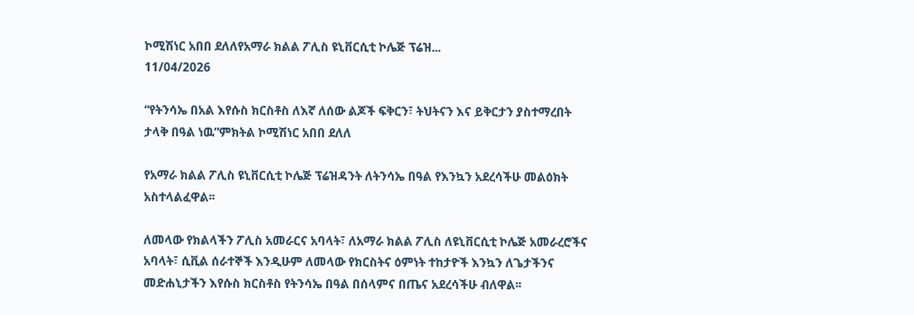ኮሚሽነር አበበ ደለለየአማራ ክልል ፖሊስ ዩኒቨርሲቲ ኮሌጅ ፕሬዝ...
11/04/2026

“የትንሳኤ በአል እየሱስ ክርስቶስ ለእኛ ለሰው ልጆች ፍቅርን፣ ትህትናን እና ይቅርታን ያስተማረበት ታላቅ በዓል ነዉ”ምክትል ኮሚሽነር አበበ ደለለ

የአማራ ክልል ፖሊስ ዩኒቨርሲቲ ኮሌጅ ፕሬዝዳንት ለትንሳኤ በዓል የእንኳን አደረሳችሁ መልዕክት አስተላልፈዋል፡፡

ለመላው የክልላችን ፖሊስ አመራርና አባላት፣ ለአማራ ክልል ፖሊስ ለዩኒቨርሲቲ ኮሌጅ አመራረሮችና አባላት፣ ሲቪል ሰራተኞች እንዲሁም ለመላው የክርስትና ዕምነት ተከታዮች እንኳን ለጌታችንና መድሐኒታችን እየሱስ ክርስቶስ የትንሳኤ በዓል በሰላምና በጤና አደረሳችሁ ብለዋል፡፡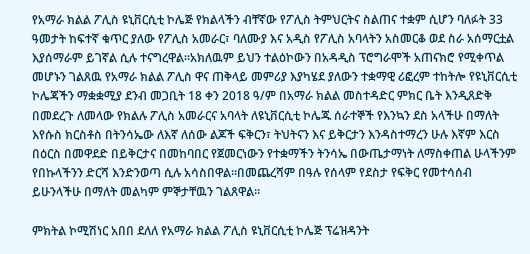የአማራ ክልል ፖሊስ ዩኒቨርሲቲ ኮሌጅ የክልላችን ብቸኛው የፖሊስ ትምህርትና ስልጠና ተቋም ሲሆን ባለፉት 33 ዓመታት ከፍተኛ ቁጥር ያለው የፖሊስ አመራር፣ ባለሙያ እና አዲስ የፖሊስ አባላትን አስመርቆ ወደ ስራ አሰማርቷል እያሰማራም ይገኛል ሲሉ ተናግረዋል፡፡አክለዉም ይህን ተልዕኮውን በአዳዲስ ፕሮግራሞች አጠናክሮ የሚቀጥል መሆኑን ገልጸዉ የአማራ ክልል ፖሊስ ዋና ጠቅላይ መምሪያ እያካሄደ ያለውን ተቋማዊ ሪፎረም ተከትሎ የዩኒቨርሲቲ ኮሌጃችን ማቋቋሚያ ደንብ መጋቢት 18 ቀን 2018 ዓ/ም በአማራ ክልል መስተዳድር ምክር ቤት እንዲጸድቅ በመደረጉ ለመላው የክልሉ ፖሊስ አመራርና አባላት ለዩኒቨርሲቲ ኮሌጁ ሰራተኞች የእንኳን ደስ አላችሁ በማለት እየሱስ ክርስቶስ በትንሳኤው ለእኛ ለሰው ልጆች ፍቅርን፣ ትህትናን እና ይቅርታን እንዳስተማረን ሁሉ እኛም እርስ በዕርስ በመዋደድ በይቅርታና በመከባበር የጀመርነውን የተቋማችን ትንሳኤ በውጤታማነት ለማስቀጠል ሁላችንም የበኩላችንን ድርሻ እንድንወጣ ሲሉ አሳስበዋል፡፡በመጨረሻም በዓሉ የሰላም የደስታ የፍቅር የመተሳሰብ ይሁንላችሁ በማለት መልካም ምኞታቸዉን ገልጸዋል፡፡

ምክትል ኮሚሽነር አበበ ደለለ የአማራ ክልል ፖሊስ ዩኒቨርሲቲ ኮሌጅ ፕሬዝዳንት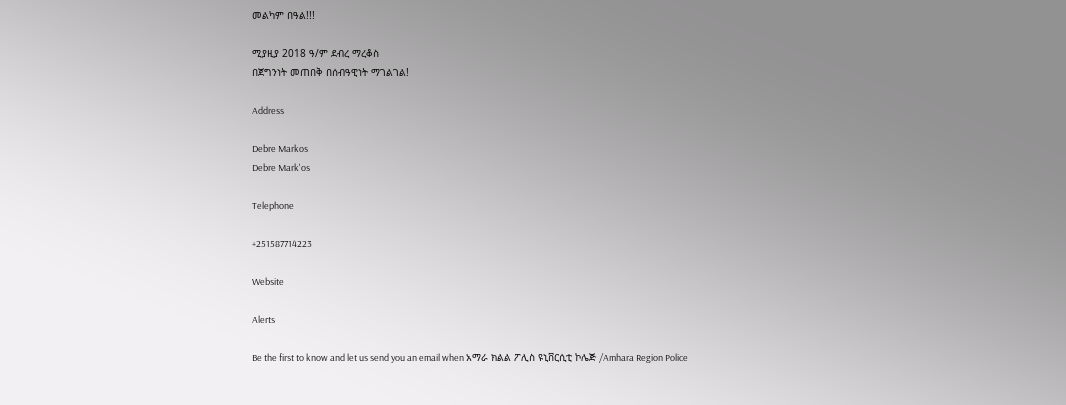መልካም በዓል!!!

ሚያዚያ 2018 ዓ/ም ደብረ ማረቆስ
በጀግንነት መጠበቅ በሰብዓዊነት ማገልገል!

Address

Debre Markos
Debre Mark'os

Telephone

+251587714223

Website

Alerts

Be the first to know and let us send you an email when አማራ ክልል ፖሊስ ዩኒቨርሲቲ ኮሌጅ /Amhara Region Police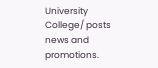University College/ posts news and promotions.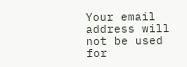Your email address will not be used for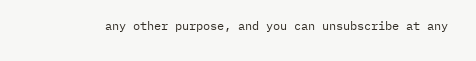any other purpose, and you can unsubscribe at any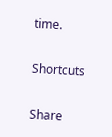time.

Shortcuts

Share